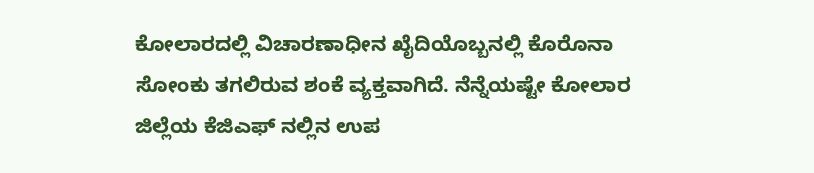ಕೋಲಾರದಲ್ಲಿ ವಿಚಾರಣಾಧೀನ ಖೈದಿಯೊಬ್ಬನಲ್ಲಿ ಕೊರೊನಾ ಸೋಂಕು ತಗಲಿರುವ ಶಂಕೆ ವ್ಯಕ್ತವಾಗಿದೆ. ನೆನ್ನೆಯಷ್ಟೇ ಕೋಲಾರ ಜಿಲ್ಲೆಯ ಕೆಜಿಎಫ್ ನಲ್ಲಿನ ಉಪ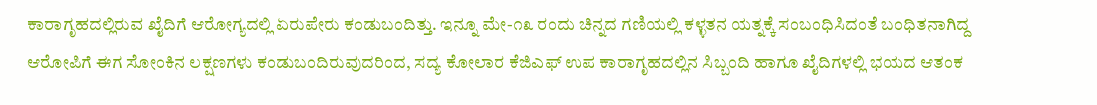ಕಾರಾಗೃಹದಲ್ಲಿರುವ ಖೈದಿಗೆ ಆರೋಗ್ಯದಲ್ಲಿ ಏರುಪೇರು ಕಂಡುಬಂದಿತ್ತು. ಇನ್ನೂ ಮೇ-೧೩ ರಂದು ಚಿನ್ನದ ಗಣಿಯಲ್ಲಿ ಕಳ್ಳತನ ಯತ್ನಕ್ಕೆ ಸಂಬಂಧಿಸಿದಂತೆ ಬಂಧಿತನಾಗಿದ್ದ ಆರೋಪಿಗೆ ಈಗ ಸೋಂಕಿನ ಲಕ್ಷಣಗಳು ಕಂಡುಬಂದಿರುವುದರಿಂದ, ಸದ್ಯ ಕೋಲಾರ ಕೆಜಿಎಫ್ ಉಪ ಕಾರಾಗೃಹದಲ್ಲಿನ ಸಿಬ್ಬಂದಿ ಹಾಗೂ ಖೈದಿಗಳಲ್ಲಿ ಭಯದ ಆತಂಕ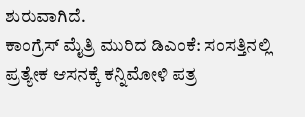ಶುರುವಾಗಿದೆ.
ಕಾಂಗ್ರೆಸ್ ಮೈತ್ರಿ ಮುರಿದ ಡಿಎಂಕೆ: ಸಂಸತ್ತಿನಲ್ಲಿ ಪ್ರತ್ಯೇಕ ಆಸನಕ್ಕೆ ಕನ್ನಿಮೋಳಿ ಪತ್ರ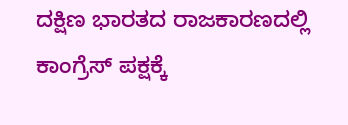ದಕ್ಷಿಣ ಭಾರತದ ರಾಜಕಾರಣದಲ್ಲಿ ಕಾಂಗ್ರೆಸ್ ಪಕ್ಷಕ್ಕೆ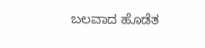ಬಲವಾದ ಹೊಡೆತ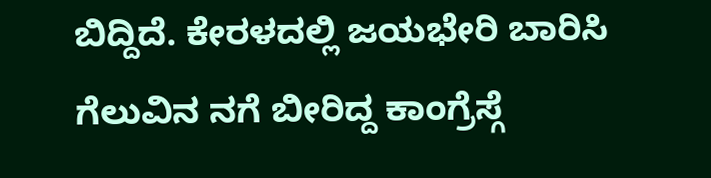ಬಿದ್ದಿದೆ. ಕೇರಳದಲ್ಲಿ ಜಯಭೇರಿ ಬಾರಿಸಿ ಗೆಲುವಿನ ನಗೆ ಬೀರಿದ್ದ ಕಾಂಗ್ರೆಸ್ಗೆ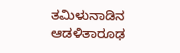ತಮಿಳುನಾಡಿನ ಆಡಳಿತಾರೂಢ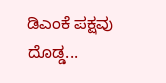ಡಿಎಂಕೆ ಪಕ್ಷವು ದೊಡ್ಡ...